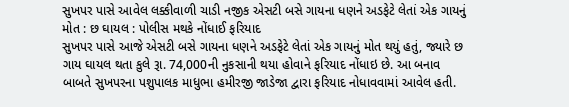સુખપર પાસે આવેલ લક્કીવાળી ચાડી નજીક એસટી બસે ગાયના ધણને અડફેટે લેતાં એક ગાયનું મોત : છ ઘાયલ : પોલીસ મથકે નોંધાઈ ફરિયાદ
સુખપર પાસે આજે એસટી બસે ગાયના ધણને અડફેટે લેતાં એક ગાયનું મોત થયું હતું, જ્યારે છ ગાય ઘાયલ થતા કુલે રૂા. 74,000ની નુકસાની થયા હોવાને ફરિયાદ નોંધાઇ છે. આ બનાવ બાબતે સુખપરના પશુપાલક માધુભા હમીરજી જાડેજા દ્વારા ફરિયાદ નોધાવવામાં આવેલ હતી.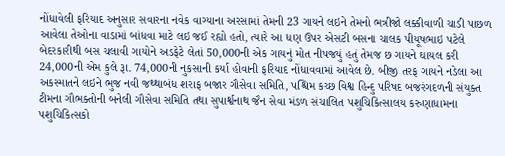નોંધાવેલી ફરિયાદ અનુસાર સવારના નવેક વાગ્યાના અરસામાં તેમની 23 ગાયને લઇને તેમનો ભત્રીજો લક્કીવાળી ચાડી પાછળ આવેલા તેઓના વાડામાં બાંધવા માટે લઇ જઈ રહ્યો હતો, ત્યારે આ ધણ ઉપર એસટી બસના ચાલક પીયૂષભાઇ પટેલે બેદરકારીથી બસ ચલાવી ગાયોને અડફેટે લેતાં 50,000ની એક ગાયનું મોત નીપજયું હતું તેમજ છ ગાયને ઘાયલ કરી 24,000ની એમ કુલે રૂા. 74,000ની નુકસાની કર્યા હોવાની ફરિયાદ નોંધાવવામાં આવેલ છે. બીજી તરફ ગાયને નડેલા આ અકસ્માતને લઇને ભુજ નવી જથ્થાબંધ શરાફ બજાર ગૌસેવા સમિતિ, પશ્ચિમ કચ્છ વિશ્વ હિન્દુ પરિષદ બજરંગદળની સંયુક્ત ટીમના ગૌભક્તોની બનેલી ગૌસેવા સમિતિ તથા સુપાર્શ્વનાથ જૈન સેવા મંડળ સંચાલિત પશુચિકિત્સાલય કરુણાધામના પશુચિકિત્સકો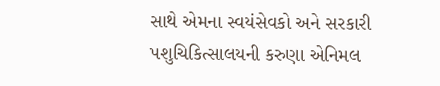સાથે એમના સ્વયંસેવકો અને સરકારી પશુચિકિત્સાલયની કરુણા એનિમલ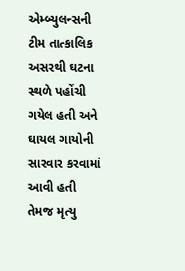એમ્બ્યુલન્સની ટીમ તાત્કાલિક અસરથી ઘટના સ્થળે પહોંચી ગયેલ હતી અને ઘાયલ ગાયોની સારવાર કરવામાં આવી હતી તેમજ મૃત્યુ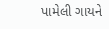પામેલી ગાયને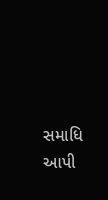સમાધિ આપી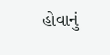હોવાનું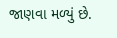જાણવા મળ્યું છે.